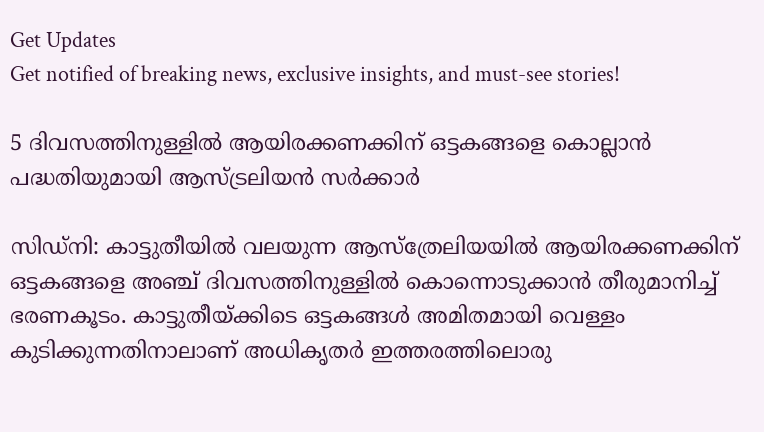Get Updates
Get notified of breaking news, exclusive insights, and must-see stories!

5 ദിവസത്തിനുള്ളില്‍ ആയിരക്കണക്കിന് ഒട്ടകങ്ങളെ കൊല്ലാന്‍ പദ്ധതിയുമായി ആസ്‌ട്രലിയന്‍ സര്‍ക്കാര്‍

സിഡ്‌നി: കാട്ടുതീയില്‍ വലയുന്ന ആസ്‌ത്രേലിയയില്‍ ആയിരക്കണക്കിന് ഒട്ടകങ്ങളെ അഞ്ച് ദിവസത്തിനുള്ളില്‍ കൊന്നൊടുക്കാന്‍ തീരുമാനിച്ച് ഭരണകൂടം. കാട്ടുതീയ്ക്കിടെ ഒട്ടകങ്ങള്‍ അമിതമായി വെള്ളം കുടിക്കുന്നതിനാലാണ് അധികൃതര്‍ ഇത്തരത്തിലൊരു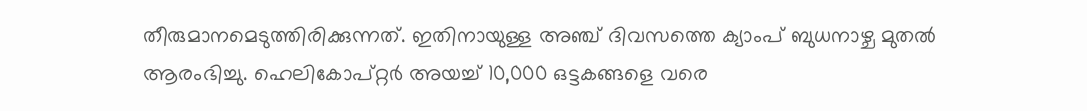തീരുമാനമെടുത്തിരിക്കുന്നത്. ഇതിനായുള്ള അഞ്ച് ദിവസത്തെ ക്യാംപ് ബുധനാഴ്ച മുതല്‍ ആരംഭിച്ചു. ഹെലികോപ്റ്റര്‍ അയച്ച് 10,000 ഒട്ടകങ്ങളെ വരെ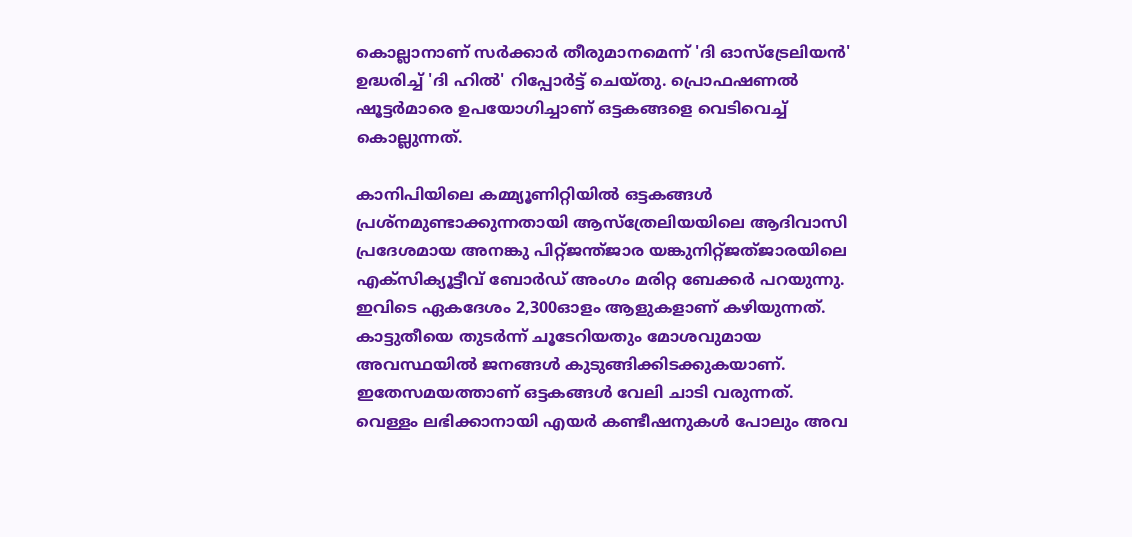കൊല്ലാനാണ് സര്‍ക്കാര്‍ തീരുമാനമെന്ന് 'ദി ഓസ്‌ട്രേലിയന്‍' ഉദ്ധരിച്ച് 'ദി ഹില്‍' റിപ്പോര്‍ട്ട് ചെയ്തു. പ്രൊഫഷണല്‍ ഷൂട്ടര്‍മാരെ ഉപയോഗിച്ചാണ് ഒട്ടകങ്ങളെ വെടിവെച്ച് കൊല്ലുന്നത്.

കാനിപിയിലെ കമ്മ്യൂണിറ്റിയില്‍ ഒട്ടകങ്ങള്‍ പ്രശ്നമുണ്ടാക്കുന്നതായി ആസ്‌ത്രേലിയയിലെ ആദിവാസി പ്രദേശമായ അനങ്കു പിറ്റ്ജന്ത്ജാര യങ്കുനിറ്റ്ജത്ജാരയിലെ എക്‌സിക്യൂട്ടീവ് ബോര്‍ഡ് അംഗം മരിറ്റ ബേക്കര്‍ പറയുന്നു. ഇവിടെ ഏകദേശം 2,300ഓളം ആളുകളാണ് കഴിയുന്നത്. കാട്ടുതീയെ തുടര്‍ന്ന് ചൂടേറിയതും മോശവുമായ അവസ്ഥയില്‍ ജനങ്ങള്‍ കുടുങ്ങിക്കിടക്കുകയാണ്. ഇതേസമയത്താണ് ഒട്ടകങ്ങള്‍ വേലി ചാടി വരുന്നത്. വെള്ളം ലഭിക്കാനായി എയര്‍ കണ്ടീഷനുകള്‍ പോലും അവ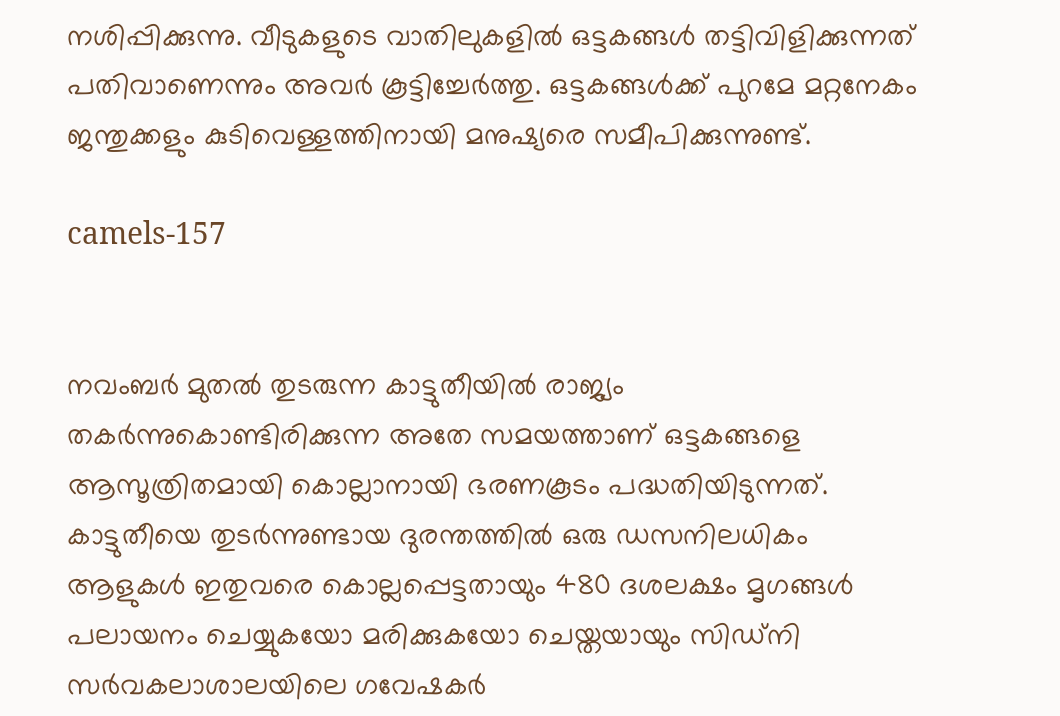നശിപ്പിക്കുന്നു. വീടുകളുടെ വാതിലുകളില്‍ ഒട്ടകങ്ങള്‍ തട്ടിവിളിക്കുന്നത് പതിവാണെന്നും അവര്‍ കൂട്ടിച്ചേര്‍ത്തു. ഒട്ടകങ്ങള്‍ക്ക് പുറമേ മറ്റനേകം ജന്തുക്കളും കുടിവെള്ളത്തിനായി മനുഷ്യരെ സമീപിക്കുന്നുണ്ട്.

camels-157


നവംബര്‍ മുതല്‍ തുടരുന്ന കാട്ടുതീയില്‍ രാജ്യം തകര്‍ന്നുകൊണ്ടിരിക്കുന്ന അതേ സമയത്താണ് ഒട്ടകങ്ങളെ ആസൂത്രിതമായി കൊല്ലാനായി ഭരണകൂടം പദ്ധതിയിടുന്നത്. കാട്ടുതീയെ തുടര്‍ന്നുണ്ടായ ദുരന്തത്തില്‍ ഒരു ഡസനിലധികം ആളുകള്‍ ഇതുവരെ കൊല്ലപ്പെട്ടതായും 480 ദശലക്ഷം മൃഗങ്ങള്‍ പലായനം ചെയ്യുകയോ മരിക്കുകയോ ചെയ്തയായും സിഡ്‌നി സര്‍വകലാശാലയിലെ ഗവേഷകര്‍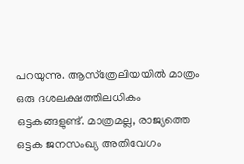പറയുന്നു. ആസ്‌ത്രേലിയയില്‍ മാത്രം ഒരു ദശലക്ഷത്തിലധികം ഒട്ടകങ്ങളുണ്ട്. മാത്രമല്ല, രാജ്യത്തെ ഒട്ടക ജനസംഖ്യ അതിവേഗം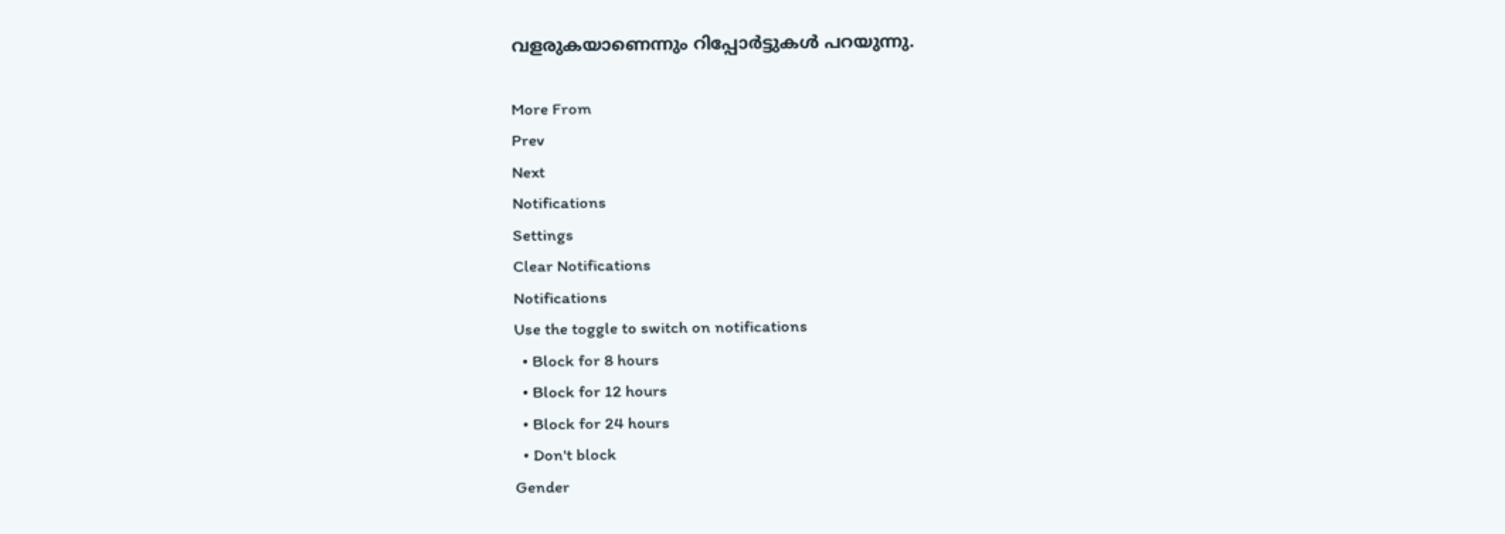വളരുകയാണെന്നും റിപ്പോര്‍ട്ടുകള്‍ പറയുന്നു.

More From
Prev
Next
Notifications
Settings
Clear Notifications
Notifications
Use the toggle to switch on notifications
  • Block for 8 hours
  • Block for 12 hours
  • Block for 24 hours
  • Don't block
Gender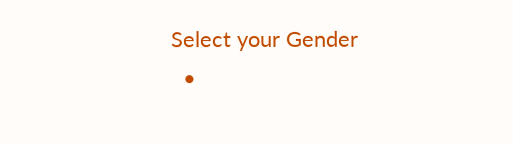Select your Gender
  •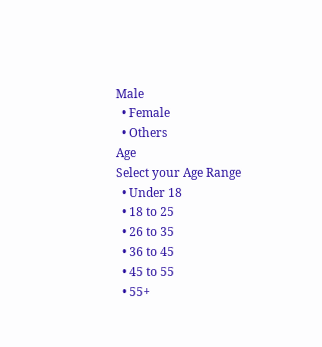Male
  • Female
  • Others
Age
Select your Age Range
  • Under 18
  • 18 to 25
  • 26 to 35
  • 36 to 45
  • 45 to 55
  • 55+